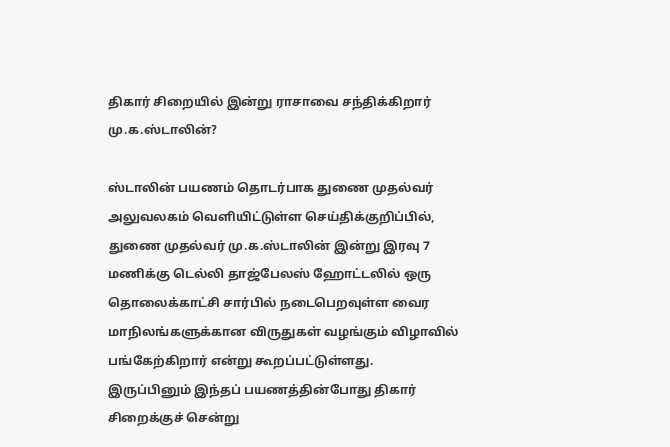திகார் சிறையில் இன்று ராசாவை சந்திக்கிறார் மு.க.ஸ்டாலின்?

ஸ்டாலின் பயணம் தொடர்பாக துணை முதல்வர் அலுவலகம் வெளியிட்டுள்ள செய்திக்குறிப்பில், துணை முதல்வர் மு.க.ஸ்டாலின் இன்று இரவு 7 மணிக்கு டெல்லி தாஜ்பேலஸ் ஹோட்டலில் ஒரு தொலைக்காட்சி சார்பில் நடைபெறவுள்ள வைர மாநிலங்களுக்கான விருதுகள் வழங்கும் விழாவில் பங்கேற்கிறார் என்று கூறப்பட்டுள்ளது.
இருப்பினும் இந்தப் பயணத்தின்போது திகார் சிறைக்குச் சென்று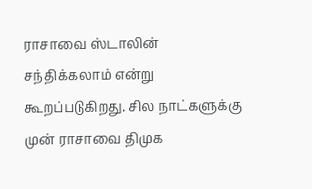ராசாவை ஸ்டாலின் சந்திக்கலாம் என்று கூறப்படுகிறது. சில நாட்களுக்கு முன் ராசாவை திமுக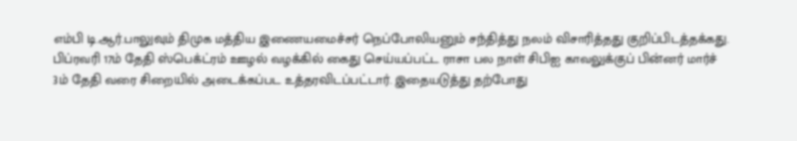எம்பி டி.ஆர்.பாலுவும் திமுக மத்திய இணையமைச்சர் நெப்போலியனும் சந்தித்து நலம் விசாரித்தது குறிப்பிடத்தக்கது.
பிப்ரவரி 17ம் தேதி ஸ்பெக்ட்ரம் ஊழல் வழக்கில் கைது செய்யப்பட்ட ராசா பல நாள் சிபிஐ காவலுக்குப் பின்னர் மார்ச் 3ம் தேதி வரை சிறையில் அடைக்கப்பட உத்தரவிடப்பட்டார். இதையடுத்து தற்போது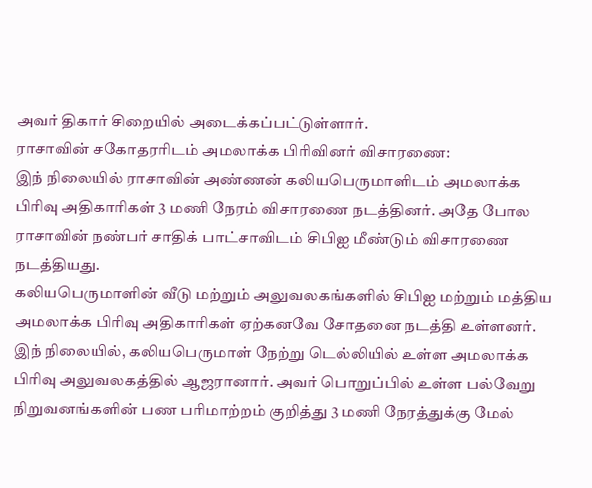அவர் திகார் சிறையில் அடைக்கப்பட்டுள்ளார்.
ராசாவின் சகோதரரிடம் அமலாக்க பிரிவினர் விசாரணை:
இந் நிலையில் ராசாவின் அண்ணன் கலியபெருமாளிடம் அமலாக்க பிரிவு அதிகாரிகள் 3 மணி நேரம் விசாரணை நடத்தினர். அதே போல ராசாவின் நண்பர் சாதிக் பாட்சாவிடம் சிபிஐ மீண்டும் விசாரணை நடத்தியது.
கலியபெருமாளின் வீடு மற்றும் அலுவலகங்களில் சிபிஐ மற்றும் மத்திய அமலாக்க பிரிவு அதிகாரிகள் ஏற்கனவே சோதனை நடத்தி உள்ளனர். இந் நிலையில், கலியபெருமாள் நேற்று டெல்லியில் உள்ள அமலாக்க பிரிவு அலுவலகத்தில் ஆஜரானார். அவர் பொறுப்பில் உள்ள பல்வேறு நிறுவனங்களின் பண பரிமாற்றம் குறித்து 3 மணி நேரத்துக்கு மேல்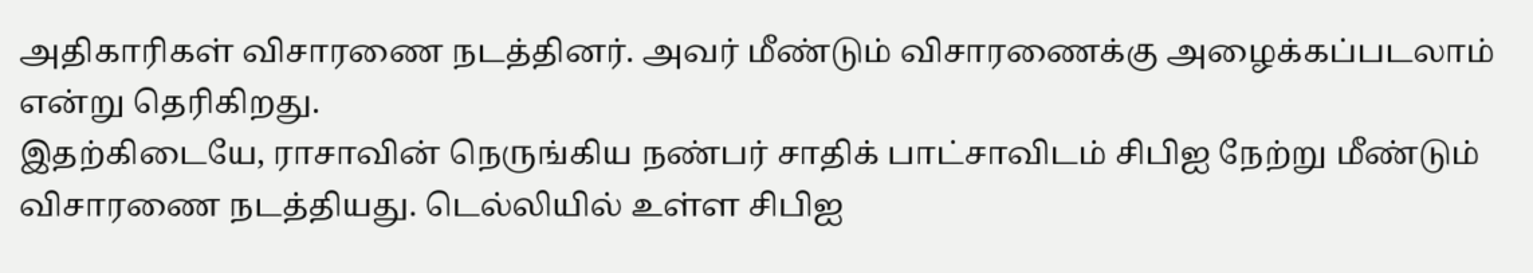அதிகாரிகள் விசாரணை நடத்தினர். அவர் மீண்டும் விசாரணைக்கு அழைக்கப்படலாம் என்று தெரிகிறது.
இதற்கிடையே, ராசாவின் நெருங்கிய நண்பர் சாதிக் பாட்சாவிடம் சிபிஐ நேற்று மீண்டும் விசாரணை நடத்தியது. டெல்லியில் உள்ள சிபிஐ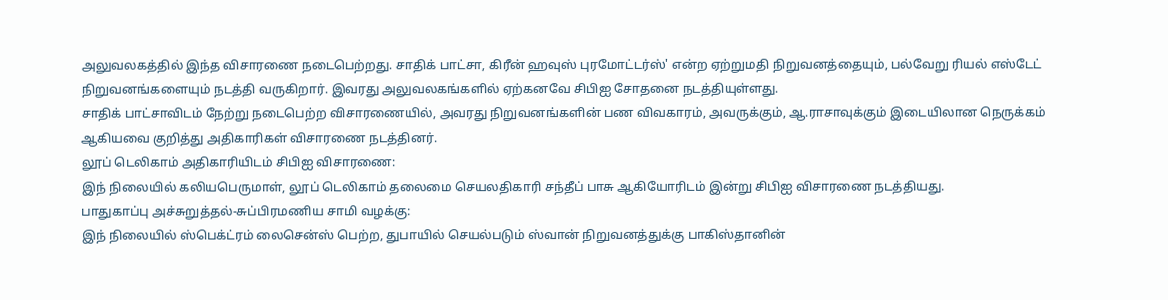அலுவலகத்தில் இந்த விசாரணை நடைபெற்றது. சாதிக் பாட்சா, கிரீன் ஹவுஸ் புரமோட்டர்ஸ்' என்ற ஏற்றுமதி நிறுவனத்தையும், பல்வேறு ரியல் எஸ்டேட் நிறுவனங்களையும் நடத்தி வருகிறார். இவரது அலுவலகங்களில் ஏற்கனவே சிபிஐ சோதனை நடத்தியுள்ளது.
சாதிக் பாட்சாவிடம் நேற்று நடைபெற்ற விசாரணையில், அவரது நிறுவனங்களின் பண விவகாரம், அவருக்கும், ஆ.ராசாவுக்கும் இடையிலான நெருக்கம் ஆகியவை குறித்து அதிகாரிகள் விசாரணை நடத்தினர்.
லூப் டெலிகாம் அதிகாரியிடம் சிபிஐ விசாரணை:
இந் நிலையில் கலியபெருமாள், லூப் டெலிகாம் தலைமை செயலதிகாரி சந்தீப் பாசு ஆகியோரிடம் இன்று சிபிஐ விசாரணை நடத்தியது.
பாதுகாப்பு அச்சுறுத்தல்-சுப்பிரமணிய சாமி வழக்கு:
இந் நிலையில் ஸ்பெக்ட்ரம் லைசென்ஸ் பெற்ற, துபாயில் செயல்படும் ஸ்வான் நிறுவனத்துக்கு பாகிஸ்தானின்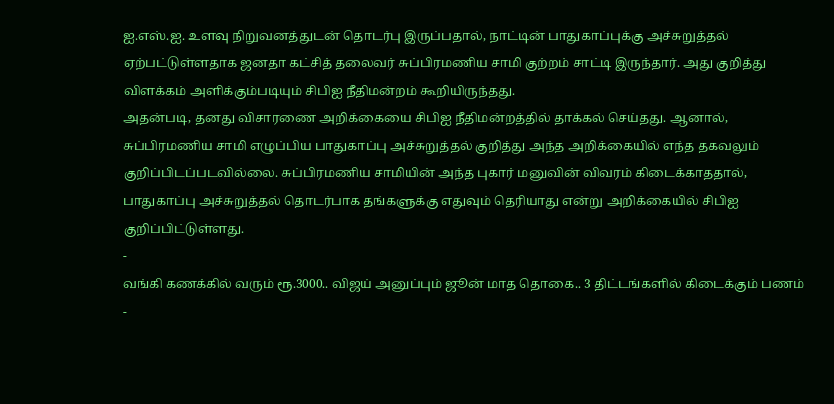ஐ.எஸ்.ஐ. உளவு நிறுவனத்துடன் தொடர்பு இருப்பதால், நாட்டின் பாதுகாப்புக்கு அச்சுறுத்தல் ஏற்பட்டுள்ளதாக ஜனதா கட்சித் தலைவர் சுப்பிரமணிய சாமி குற்றம் சாட்டி இருந்தார். அது குறித்து விளக்கம் அளிக்கும்படியும் சிபிஐ நீதிமன்றம் கூறியிருந்தது.
அதன்படி, தனது விசாரணை அறிக்கையை சிபிஐ நீதிமன்றத்தில் தாக்கல் செய்தது. ஆனால், சுப்பிரமணிய சாமி எழுப்பிய பாதுகாப்பு அச்சுறுத்தல் குறித்து அந்த அறிக்கையில் எந்த தகவலும் குறிப்பிடப்படவில்லை. சுப்பிரமணிய சாமியின் அந்த புகார் மனுவின் விவரம் கிடைக்காததால், பாதுகாப்பு அச்சுறுத்தல் தொடர்பாக தங்களுக்கு எதுவும் தெரியாது என்று அறிக்கையில் சிபிஐ குறிப்பிட்டுள்ளது.
-
வங்கி கணக்கில் வரும் ரூ.3000.. விஜய் அனுப்பும் ஜூன் மாத தொகை.. 3 திட்டங்களில் கிடைக்கும் பணம் -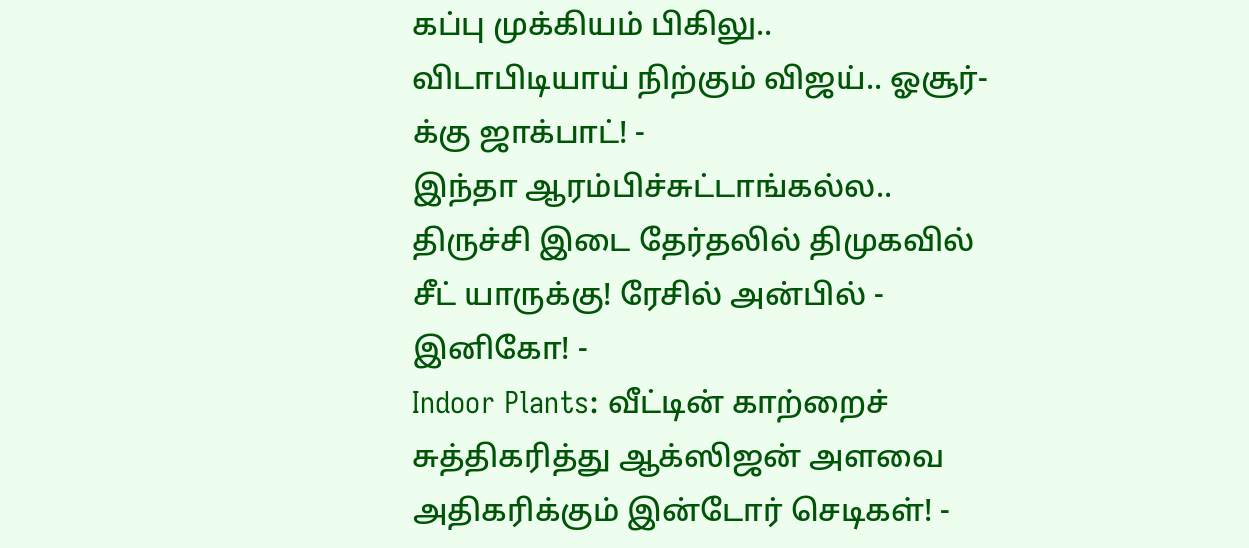கப்பு முக்கியம் பிகிலு.. விடாபிடியாய் நிற்கும் விஜய்.. ஓசூர்-க்கு ஜாக்பாட்! -
இந்தா ஆரம்பிச்சுட்டாங்கல்ல.. திருச்சி இடை தேர்தலில் திமுகவில் சீட் யாருக்கு! ரேசில் அன்பில் - இனிகோ! -
Indoor Plants: வீட்டின் காற்றைச் சுத்திகரித்து ஆக்ஸிஜன் அளவை அதிகரிக்கும் இன்டோர் செடிகள்! -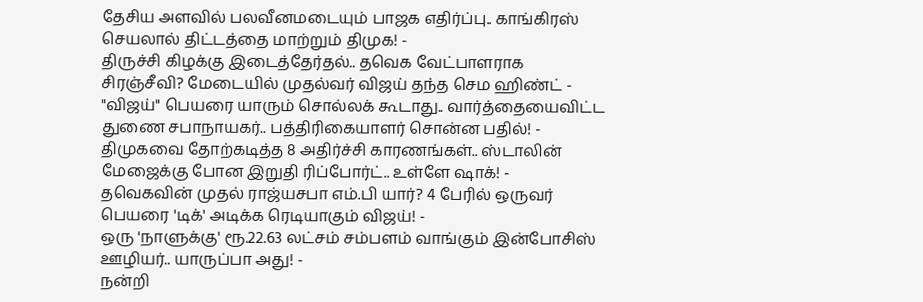தேசிய அளவில் பலவீனமடையும் பாஜக எதிர்ப்பு.. காங்கிரஸ் செயலால் திட்டத்தை மாற்றும் திமுக! -
திருச்சி கிழக்கு இடைத்தேர்தல்.. தவெக வேட்பாளராக சிரஞ்சீவி? மேடையில் முதல்வர் விஜய் தந்த செம ஹிண்ட் -
"விஜய்" பெயரை யாரும் சொல்லக் கூடாது.. வார்த்தையைவிட்ட துணை சபாநாயகர்.. பத்திரிகையாளர் சொன்ன பதில்! -
திமுகவை தோற்கடித்த 8 அதிர்ச்சி காரணங்கள்.. ஸ்டாலின் மேஜைக்கு போன இறுதி ரிப்போர்ட்.. உள்ளே ஷாக்! -
தவெகவின் முதல் ராஜ்யசபா எம்.பி யார்? 4 பேரில் ஒருவர் பெயரை 'டிக்' அடிக்க ரெடியாகும் விஜய்! -
ஒரு 'நாளுக்கு' ரூ.22.63 லட்சம் சம்பளம் வாங்கும் இன்போசிஸ் ஊழியர்.. யாருப்பா அது! -
நன்றி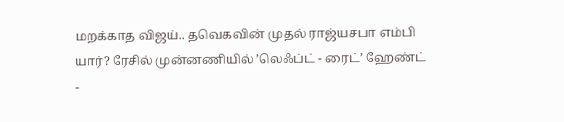மறக்காத விஜய்.. தவெகவின் முதல் ராஜ்யசபா எம்பி யார்? ரேசில் முன்னணியில் ’லெஃப்ட் - ரைட்’ ஹேண்ட் -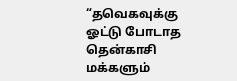“தவெகவுக்கு ஓட்டு போடாத தென்காசி மக்களும்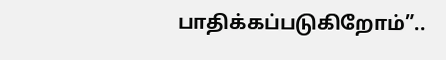பாதிக்கப்படுகிறோம்”..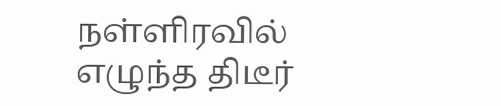நள்ளிரவில் எழுந்த திடீர்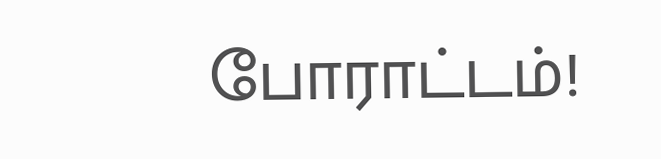போராட்டம்!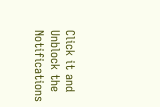Click it and Unblock the Notifications